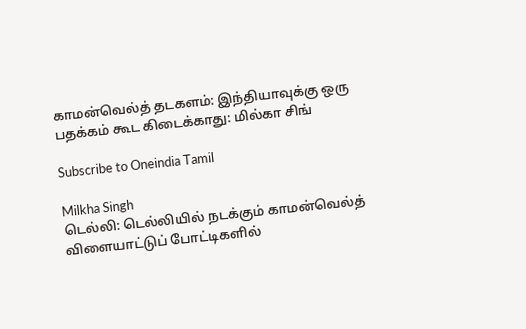காமன்வெல்த் தடகளம்: இந்தியாவுக்கு ஒரு பதக்கம் கூட கிடைக்காது: மில்கா சிங்

Subscribe to Oneindia Tamil

Milkha Singh
டெல்லி: டெல்லியில் நடக்கும் காமன்வெல்த் விளையாட்டுப் போட்டிகளில்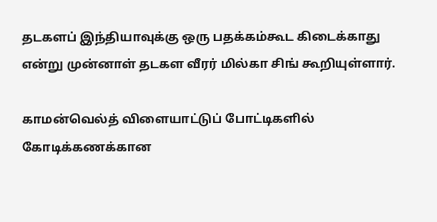தடகளப் இந்தியாவுக்கு ஒரு பதக்கம்கூட கிடைக்காது என்று முன்னாள் தடகள வீரர் மில்கா சிங் கூறியுள்ளார்.

காமன்வெல்த் விளையாட்டுப் போட்டிகளில் கோடிக்கணக்கான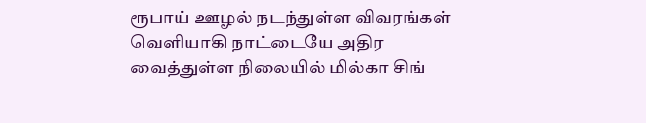ரூபாய் ஊழல் நடந்துள்ள விவரங்கள் வெளியாகி நாட்டையே அதிர வைத்துள்ள நிலையில் மில்கா சிங்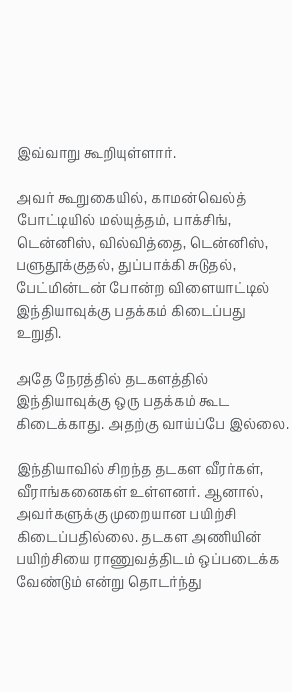இவ்வாறு கூறியுள்ளார்.

அவர் கூறுகையில், காமன்வெல்த் போட்டியில் மல்யுத்தம், பாக்சிங், டென்னிஸ், வில்வித்தை, டென்னிஸ், பளுதூக்குதல், துப்பாக்கி சுடுதல், பேட்மின்டன் போன்ற விளையாட்டில் இந்தியாவுக்கு பதக்கம் கிடைப்பது உறுதி.

அதே நேரத்தில் தடகளத்தில் இந்தியாவுக்கு ஒரு பதக்கம் கூட கிடைக்காது. அதற்கு வாய்ப்பே இல்லை.

இந்தியாவில் சிறந்த தடகள வீரர்கள், வீராங்கனைகள் உள்ளனர். ஆனால், அவர்களுக்கு முறையான பயிற்சி கிடைப்பதில்லை. தடகள அணியின் பயிற்சியை ராணுவத்திடம் ஒப்படைக்க வேண்டும் என்று தொடர்ந்து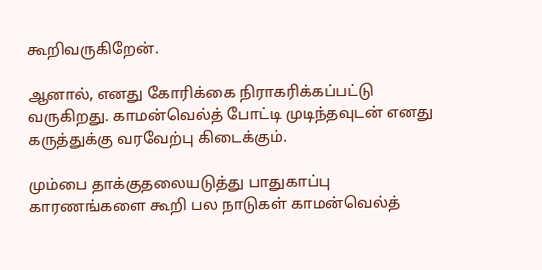கூறிவருகிறேன்.

ஆனால், எனது கோரிக்கை நிராகரிக்கப்பட்டு வருகிறது. காமன்வெல்த் போட்டி முடிந்தவுடன் எனது கருத்துக்கு வரவேற்பு கிடைக்கும்.

மும்பை தாக்குதலையடுத்து பாதுகாப்பு காரணங்களை கூறி பல நாடுகள் காமன்வெல்த்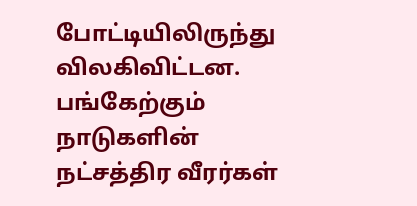போட்டியிலிருந்து விலகிவிட்டன. பங்கேற்கும் நாடுகளின் நட்சத்திர வீரர்கள்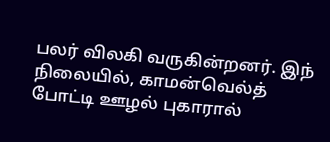பலர் விலகி வருகின்றனர். இந் நிலையில், காமன்வெல்த் போட்டி ஊழல் புகாரால்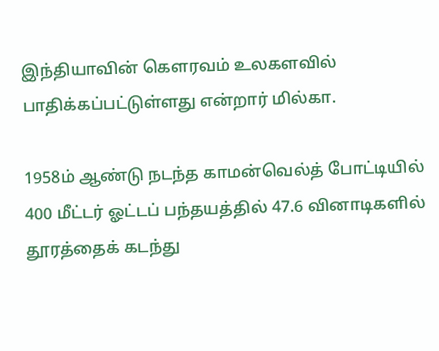இந்தியாவின் கெளரவம் உலகளவில் பாதிக்கப்பட்டுள்ளது என்றார் மில்கா.

1958ம் ஆண்டு நடந்த காமன்வெல்த் போட்டியில் 400 மீட்டர் ஓட்டப் பந்தயத்தில் 47.6 வினாடிகளில் தூரத்தைக் கடந்து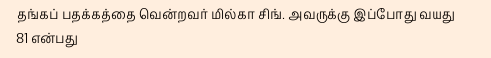தங்கப் பதக்கத்தை வென்றவர் மில்கா சிங். அவருக்கு இப்போது வயது 81 என்பது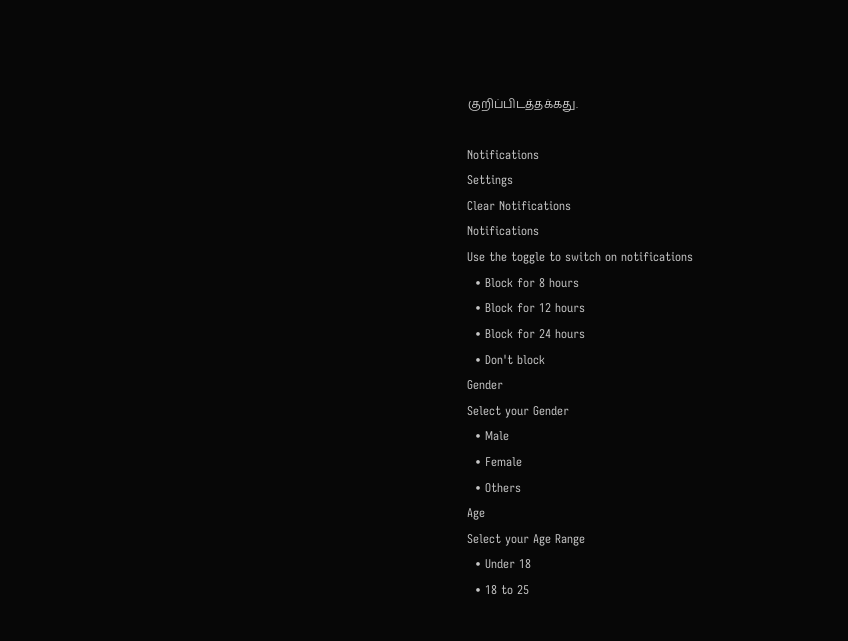குறிப்பிடத்தக்கது.

Notifications
Settings
Clear Notifications
Notifications
Use the toggle to switch on notifications
  • Block for 8 hours
  • Block for 12 hours
  • Block for 24 hours
  • Don't block
Gender
Select your Gender
  • Male
  • Female
  • Others
Age
Select your Age Range
  • Under 18
  • 18 to 25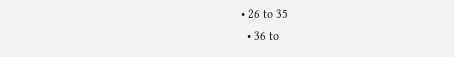• 26 to 35
  • 36 to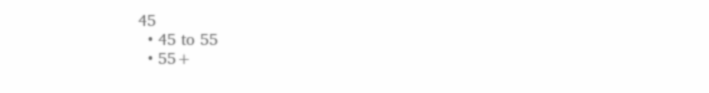45
  • 45 to 55
  • 55+